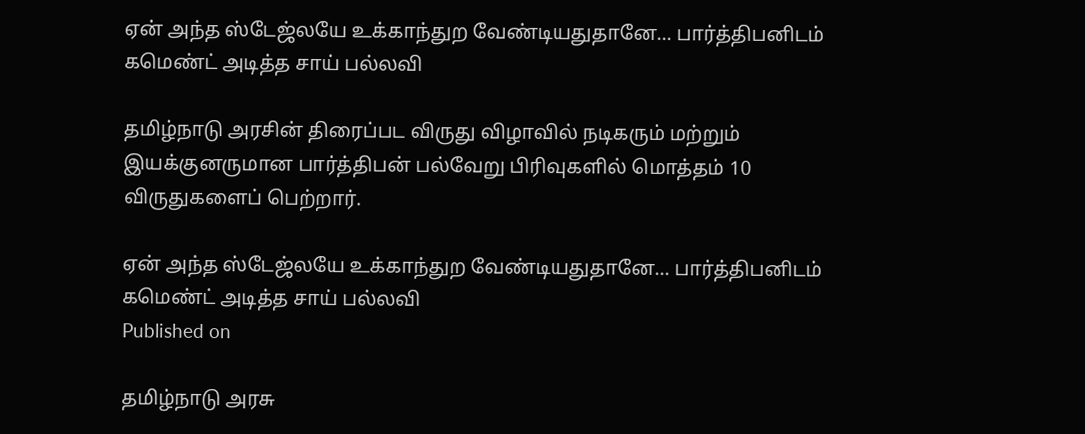ஏன் அந்த ஸ்டேஜ்லயே உக்காந்துற வேண்டியதுதானே... பார்த்திபனிடம் கமெண்ட் அடித்த சாய் பல்லவி

தமிழ்நாடு அரசின் திரைப்பட விருது விழாவில் நடிகரும் மற்றும் இயக்குனருமான பார்த்திபன் பல்வேறு பிரிவுகளில் மொத்தம் 10 விருதுகளைப் பெற்றார்.

ஏன் அந்த ஸ்டேஜ்லயே உக்காந்துற வேண்டியதுதானே... பார்த்திபனிடம் கமெண்ட் அடித்த சாய் பல்லவி
Published on

தமிழ்நாடு அரசு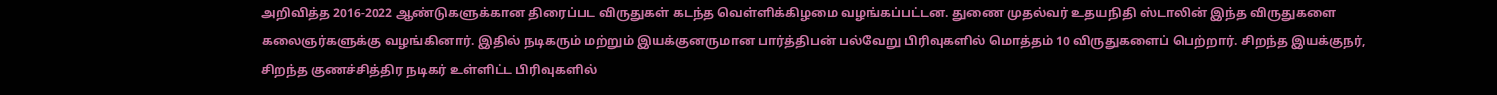அறிவித்த 2016-2022 ஆண்டுகளுக்கான திரைப்பட விருதுகள் கடந்த வெள்ளிக்கிழமை வழங்கப்பட்டன. துணை முதல்வர் உதயநிதி ஸ்டாலின் இந்த விருதுகளை கலைஞர்களுக்கு வழங்கினார். இதில் நடிகரும் மற்றும் இயக்குனருமான பார்த்திபன் பல்வேறு பிரிவுகளில் மொத்தம் 10 விருதுகளைப் பெற்றார். சிறந்த இயக்குநர், சிறந்த குணச்சித்திர நடிகர் உள்ளிட்ட பிரிவுகளில்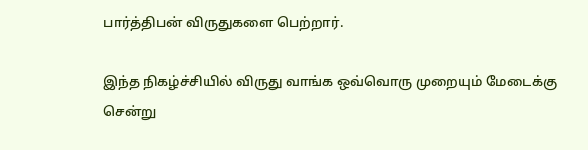பார்த்திபன் விருதுகளை பெற்றார்.

இந்த நிகழ்ச்சியில் விருது வாங்க ஒவ்வொரு முறையும் மேடைக்கு சென்று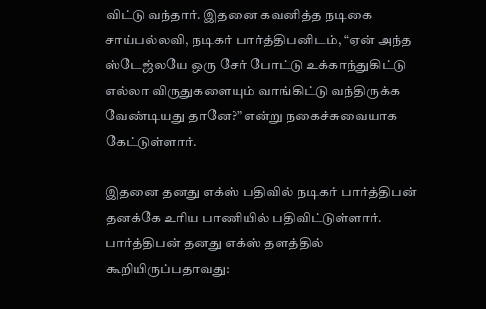விட்டு வந்தார். இதனை கவனித்த நடிகை சாய்பல்லவி, நடிகர் பார்த்திபனிடம், “ஏன் அந்த ஸ்டேஜ்லயே ஒரு சேர் போட்டு உக்காந்துகிட்டு எல்லா விருதுகளையும் வாங்கிட்டு வந்திருக்க வேண்டியது தானே?” என்று நகைச்சுவையாக கேட்டுள்ளார்.

இதனை தனது எக்ஸ் பதிவில் நடிகர் பார்த்திபன் தனக்கே உரிய பாணியில் பதிவிட்டுள்ளார். பார்த்திபன் தனது எக்ஸ் தளத்தில் கூறியிருப்பதாவது: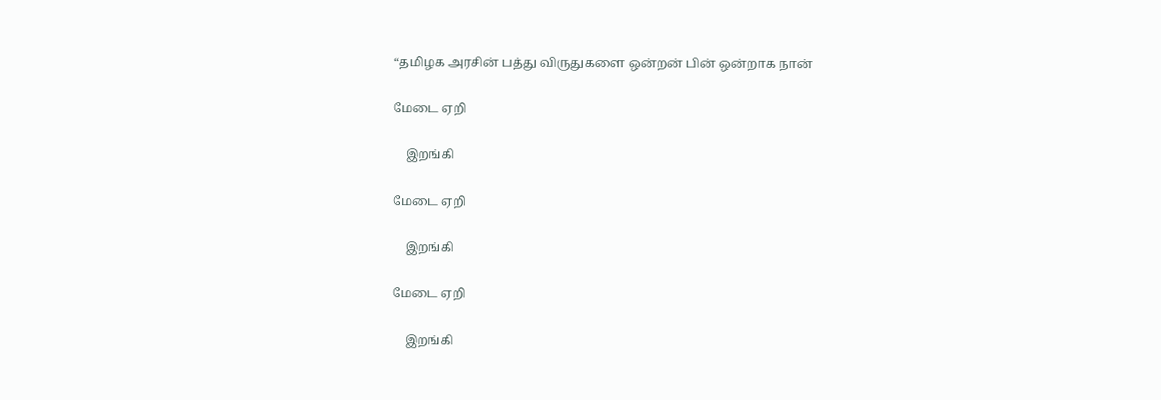“தமிழக அரசின் பத்து விருதுகளை ஒன்றன் பின் ஒன்றாக நான்

மேடை ஏறி

    இறங்கி

மேடை ஏறி

    இறங்கி

மேடை ஏறி

    இறங்கி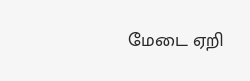மேடை ஏறி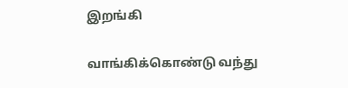இறங்கி

வாங்கிக்கொண்டு வந்து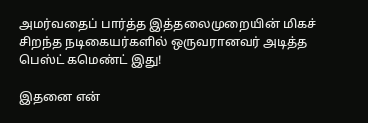அமர்வதைப் பார்த்த இத்தலைமுறையின் மிகச் சிறந்த நடிகையர்களில் ஒருவரானவர் அடித்த பெஸ்ட் கமெண்ட் இது!

இதனை என்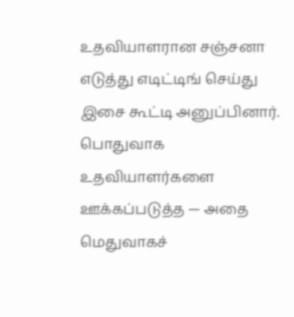உதவியாளரான சஞ்சனா எடுத்து எடிட்டிங் செய்து இசை கூட்டி அனுப்பினார். பொதுவாக உதவியாளர்களை ஊக்கப்படுத்த — அதை மெதுவாகச்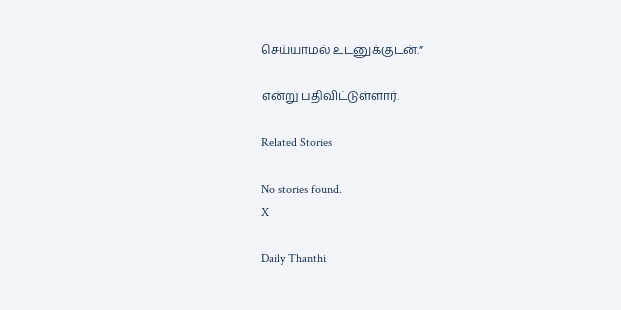செய்யாமல் உடனுக்குடன்.”

என்று பதிவிட்டுள்ளார்.

Related Stories

No stories found.
X

Daily Thanthi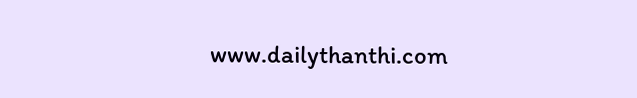www.dailythanthi.com